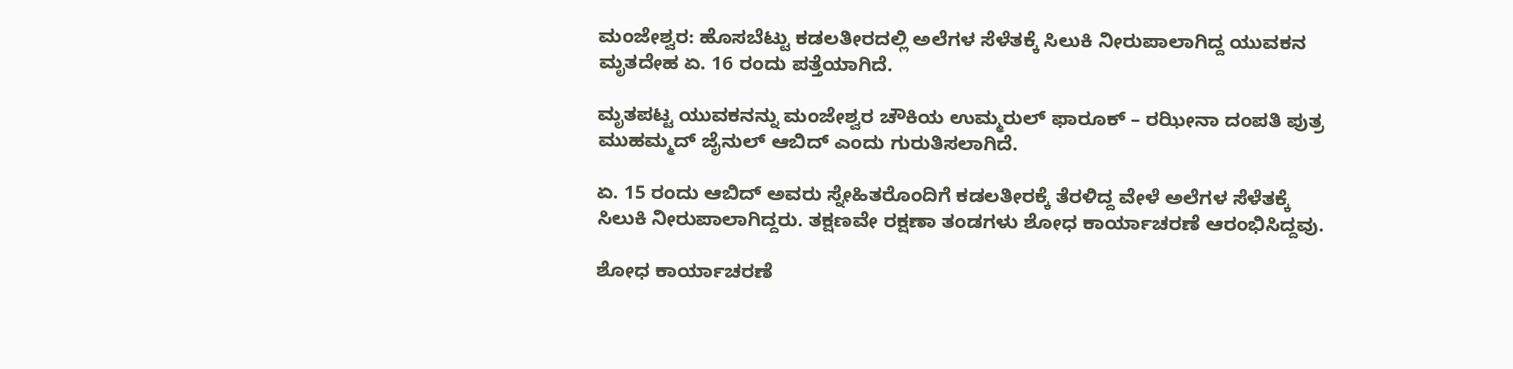ಮಂಜೇಶ್ವರ: ಹೊಸಬೆಟ್ಟು ಕಡಲತೀರದಲ್ಲಿ ಅಲೆಗಳ ಸೆಳೆತಕ್ಕೆ ಸಿಲುಕಿ ನೀರುಪಾಲಾಗಿದ್ದ ಯುವಕನ ಮೃತದೇಹ ಏ. 16 ರಂದು ಪತ್ತೆಯಾಗಿದೆ.

ಮೃತಪಟ್ಟ ಯುವಕನನ್ನು ಮಂಜೇಶ್ವರ ಚೌಕಿಯ ಉಮ್ಮರುಲ್ ಫಾರೂಕ್ – ರಝೀನಾ ದಂಪತಿ ಪುತ್ರ ಮುಹಮ್ಮದ್ ಜೈನುಲ್ ಆಬಿದ್ ಎಂದು ಗುರುತಿಸಲಾಗಿದೆ.

ಏ. 15 ರಂದು ಆಬಿದ್ ಅವರು ಸ್ನೇಹಿತರೊಂದಿಗೆ ಕಡಲತೀರಕ್ಕೆ ತೆರಳಿದ್ದ ವೇಳೆ ಅಲೆಗಳ ಸೆಳೆತಕ್ಕೆ ಸಿಲುಕಿ ನೀರುಪಾಲಾಗಿದ್ದರು. ತಕ್ಷಣವೇ ರಕ್ಷಣಾ ತಂಡಗಳು ಶೋಧ ಕಾರ್ಯಾಚರಣೆ ಆರಂಭಿಸಿದ್ದವು.

ಶೋಧ ಕಾರ್ಯಾಚರಣೆ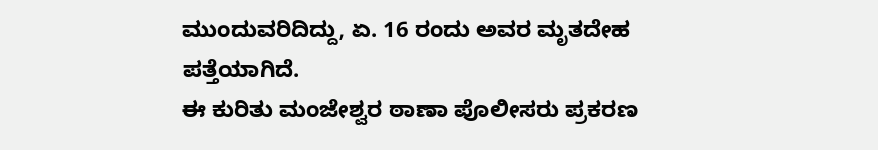ಮುಂದುವರಿದಿದ್ದು, ಏ. 16 ರಂದು ಅವರ ಮೃತದೇಹ ಪತ್ತೆಯಾಗಿದೆ.
ಈ ಕುರಿತು ಮಂಜೇಶ್ವರ ಠಾಣಾ ಪೊಲೀಸರು ಪ್ರಕರಣ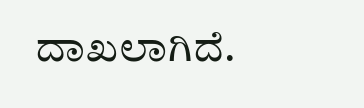ದಾಖಲಾಗಿದೆ.